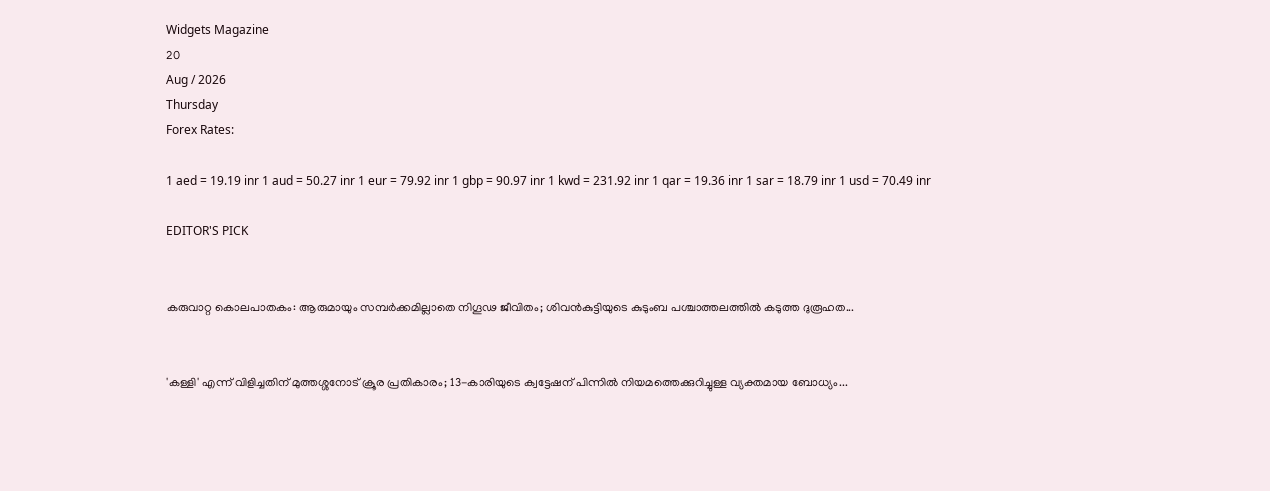Widgets Magazine
20
Aug / 2026
Thursday
Forex Rates:

1 aed = 19.19 inr 1 aud = 50.27 inr 1 eur = 79.92 inr 1 gbp = 90.97 inr 1 kwd = 231.92 inr 1 qar = 19.36 inr 1 sar = 18.79 inr 1 usd = 70.49 inr

EDITOR'S PICK


കരുവാറ്റ കൊലപാതകം: ആരുമായും സമ്പർക്കമില്ലാതെ നിഗൂഢ ജീവിതം; ശിവൻകുട്ടിയുടെ കുടുംബ പശ്ചാത്തലത്തിൽ കടുത്ത ദുരൂഹത...


'കള്ളി' എന്ന് വിളിച്ചതിന് മുത്തശ്ശനോട് ക്രൂര പ്രതികാരം; 13-കാരിയുടെ ക്വട്ടേഷന് പിന്നിൽ നിയമത്തെക്കുറിച്ചുള്ള വ്യക്തമായ ബോധ്യം...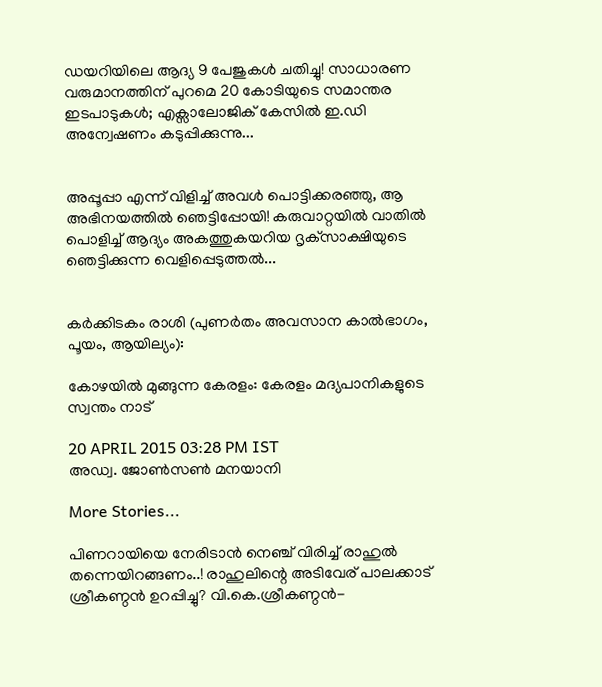ഡയറിയിലെ ആദ്യ 9 പേജുകൾ ചതിച്ചു! സാധാരണ വരുമാനത്തിന് പുറമെ 20 കോടിയുടെ സമാന്തര ഇടപാടുകൾ; എക്സാലോജിക് കേസിൽ ഇ.ഡി അന്വേഷണം കടുപ്പിക്കുന്നു...


അപ്പൂപ്പാ എന്ന് വിളിച്ച് അവൾ പൊട്ടിക്കരഞ്ഞു, ആ അഭിനയത്തിൽ ഞെട്ടിപ്പോയി! കരുവാറ്റയിൽ വാതിൽ പൊളിച്ച് ആദ്യം അകത്തുകയറിയ ദൃക്‌സാക്ഷിയുടെ ഞെട്ടിക്കുന്ന വെളിപ്പെടുത്തൽ...


കർക്കിടകം രാശി (പുണർതം അവസാന കാൽഭാഗം, പൂയം, ആയില്യം):

കോഴയില്‍ മുങ്ങുന്ന കേരളം: കേരളം മദ്യപാനികളുടെ സ്വന്തം നാട്

20 APRIL 2015 03:28 PM IST
അഡ്വ. ജോണ്‍സണ്‍ മനയാനി

More Stories...

പിണറായിയെ നേരിടാൻ നെഞ്ച് വിരിച്ച് രാഹുൽ തന്നെയിറങ്ങണം..! രാഹുലിന്റെ അടിവേര് പാലക്കാട് ശ്രീകണ്ഠൻ ഉറപ്പിച്ചു? വി.കെ.ശ്രീകണ്ഠൻ-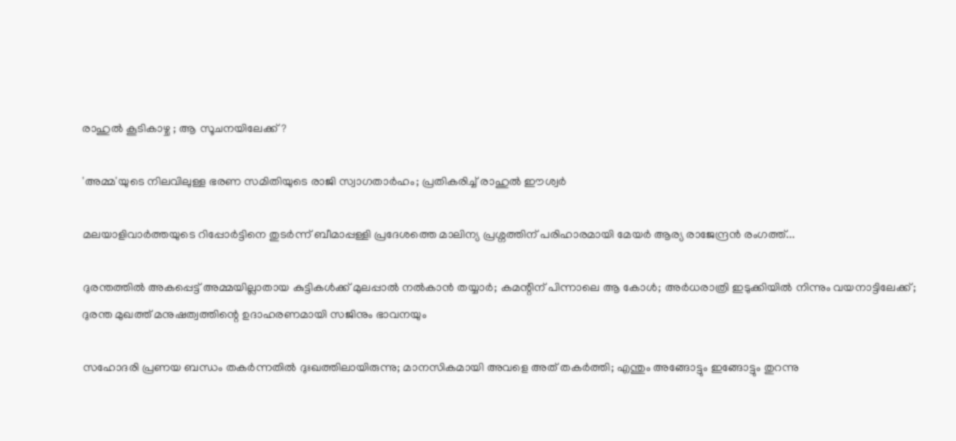രാഹുൽ കൂടികാഴ്ച ; ആ സൂചനയിലേക്ക്?

'അമ്മ'യുടെ നിലവിലുള്ള ഭരണ സമിതിയുടെ രാജി സ്വാഗതാർഹം; പ്രതികരിച്ച് രാഹുൽ ഈശ്വർ

മലയാളിവാർത്തയുടെ റിപ്പോർട്ടിനെ തുടർന്ന് ബീമാപ്പള്ളി പ്രദേശത്തെ മാലിന്യ പ്രശ്നത്തിന് പരിഹാരമായി മേയർ ആര്യ രാജേന്ദ്രൻ രംഗത്ത്...

ദുരന്തത്തിൽ അകപ്പെട്ട് അമ്മയില്ലാതായ കുട്ടികൾക്ക് മുലപ്പാൽ നൽകാൻ തയ്യാർ; കമന്റിന് പിന്നാലെ ആ കോൾ; അർധരാത്രി ഇടുക്കിയിൽ നിന്നും വയനാട്ടിലേക്ക്; ദുരന്ത മുഖത്ത് മനുഷത്വത്തിന്റെ ഉദാഹരണമായി സജിനും ഭാവനയും

സഹോദരി പ്രണയ ബന്ധം തകർന്നതിൽ ദുഃഖത്തിലായിരുന്നു; മാനസികമായി അവളെ അത് തകർത്തി; എന്തും അങ്ങോട്ടും ഇങ്ങോട്ടും തുറന്നു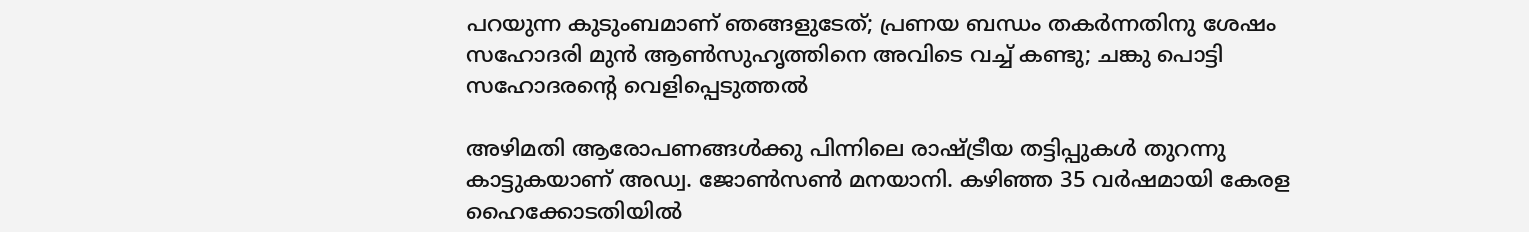പറയുന്ന കുടുംബമാണ് ഞങ്ങളുടേത്; പ്രണയ ബന്ധം തകർന്നതിനു ശേഷം സഹോദരി മുന്‍ ആണ്‍സുഹൃത്തിനെ അവിടെ വച്ച് കണ്ടു; ചങ്കു പൊട്ടി സഹോദരന്റെ വെളിപ്പെടുത്തൽ

അഴിമതി ആരോപണങ്ങള്‍ക്കു പിന്നിലെ രാഷ്ട്രീയ തട്ടിപ്പുകള്‍ തുറന്നു കാട്ടുകയാണ് അഡ്വ. ജോണ്‍സണ്‍ മനയാനി. കഴിഞ്ഞ 35 വര്‍ഷമായി കേരള ഹൈക്കോടതിയില്‍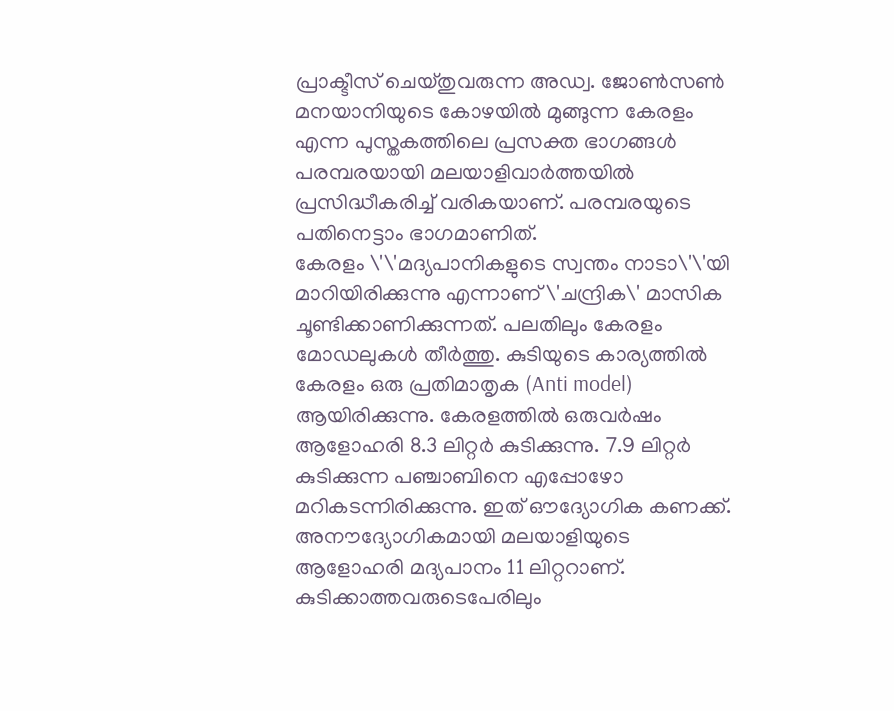പ്രാക്ടീസ് ചെയ്തുവരുന്ന അഡ്വ. ജോണ്‍സണ്‍ മനയാനിയുടെ കോഴയില്‍ മുങ്ങുന്ന കേരളം എന്ന പുസ്തകത്തിലെ പ്രസക്ത ഭാഗങ്ങള്‍ പരമ്പരയായി മലയാളിവാര്‍ത്തയില്‍ പ്രസിദ്ധീകരിച്ച് വരികയാണ്. പരമ്പരയുടെ പതിനെട്ടാം ഭാഗമാണിത്.
കേരളം \'\'മദ്യപാനികളുടെ സ്വന്തം നാടാ\'\'യി മാറിയിരിക്കുന്നു എന്നാണ് \'ചന്ദ്രിക\' മാസിക ചൂണ്ടിക്കാണിക്കുന്നത്. പലതിലും കേരളം മോഡലുകള്‍ തീര്‍ത്തു. കുടിയുടെ കാര്യത്തില്‍ കേരളം ഒരു പ്രതിമാതൃക (Anti model) ആയിരിക്കുന്നു. കേരളത്തില്‍ ഒരുവര്‍ഷം ആളോഹരി 8.3 ലിറ്റര്‍ കുടിക്കുന്നു. 7.9 ലിറ്റര്‍ കുടിക്കുന്ന പഞ്ചാബിനെ എപ്പോഴോ മറികടന്നിരിക്കുന്നു. ഇത് ഔദ്യോഗിക കണക്ക്. അനൗദ്യോഗികമായി മലയാളിയുടെ ആളോഹരി മദ്യപാനം 11 ലിറ്ററാണ്. കുടിക്കാത്തവരുടെപേരിലും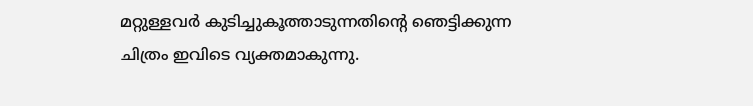മറ്റുള്ളവര്‍ കുടിച്ചുകൂത്താടുന്നതിന്റെ ഞെട്ടിക്കുന്ന ചിത്രം ഇവിടെ വ്യക്തമാകുന്നു.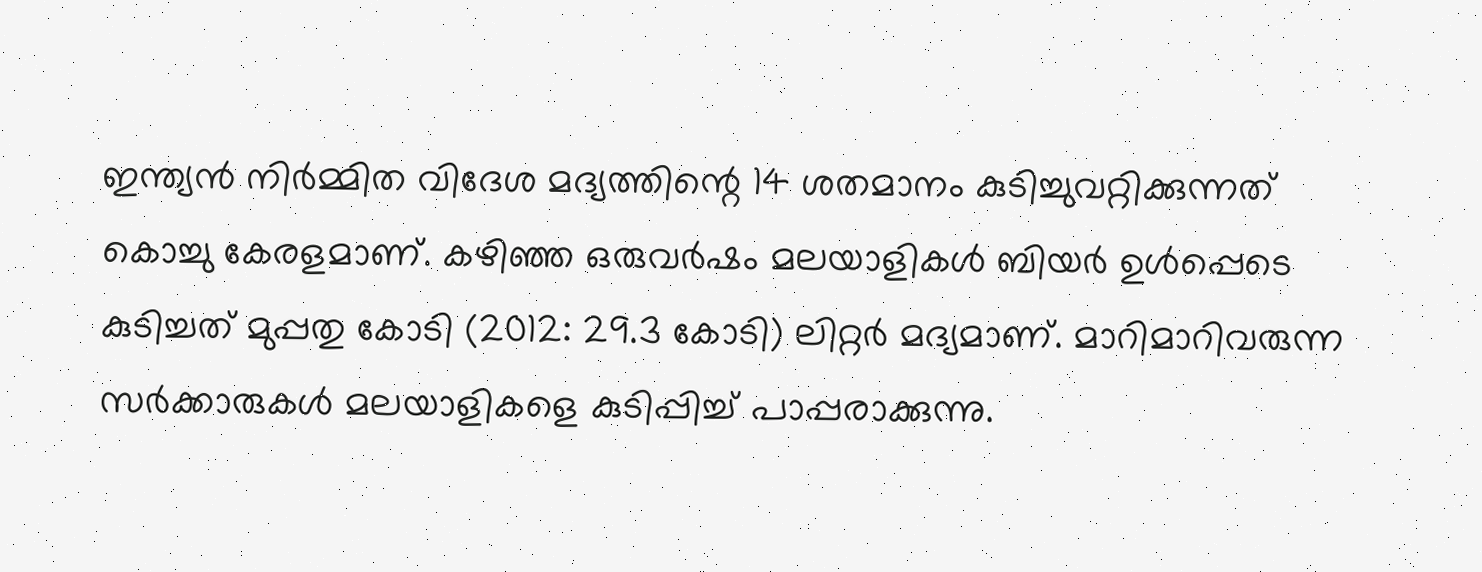ഇന്ത്യന്‍ നിര്‍മ്മിത വിദേശ മദ്യത്തിന്റെ 14 ശതമാനം കുടിച്ചുവറ്റിക്കുന്നത് കൊച്ചു കേരളമാണ്. കഴിഞ്ഞ ഒരുവര്‍ഷം മലയാളികള്‍ ബിയര്‍ ഉള്‍പ്പെടെ കുടിച്ചത് മുപ്പതു കോടി (2012: 29.3 കോടി) ലിറ്റര്‍ മദ്യമാണ്. മാറിമാറിവരുന്ന സര്‍ക്കാരുകള്‍ മലയാളികളെ കുടിപ്പിച്ച് പാപ്പരാക്കുന്നു.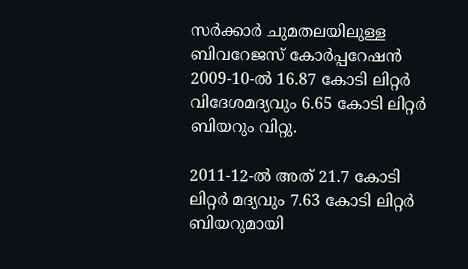സര്‍ക്കാര്‍ ചുമതലയിലുള്ള ബിവറേജസ് കോര്‍പ്പറേഷന്‍ 2009-10-ല്‍ 16.87 കോടി ലിറ്റര്‍ വിദേശമദ്യവും 6.65 കോടി ലിറ്റര്‍ ബിയറും വിറ്റു.

2011-12-ല്‍ അത് 21.7 കോടി ലിറ്റര്‍ മദ്യവും 7.63 കോടി ലിറ്റര്‍ ബിയറുമായി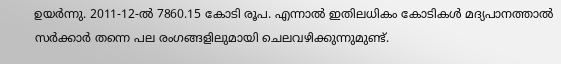ഉയര്‍ന്നു. 2011-12-ല്‍ 7860.15 കോടി രൂപ. എന്നാല്‍ ഇതിലധികം കോടികള്‍ മദ്യപാനത്താല്‍ സര്‍ക്കാര്‍ തന്നെ പല രംഗങ്ങളിലുമായി ചെലവഴിക്കുന്നുമുണ്ട്.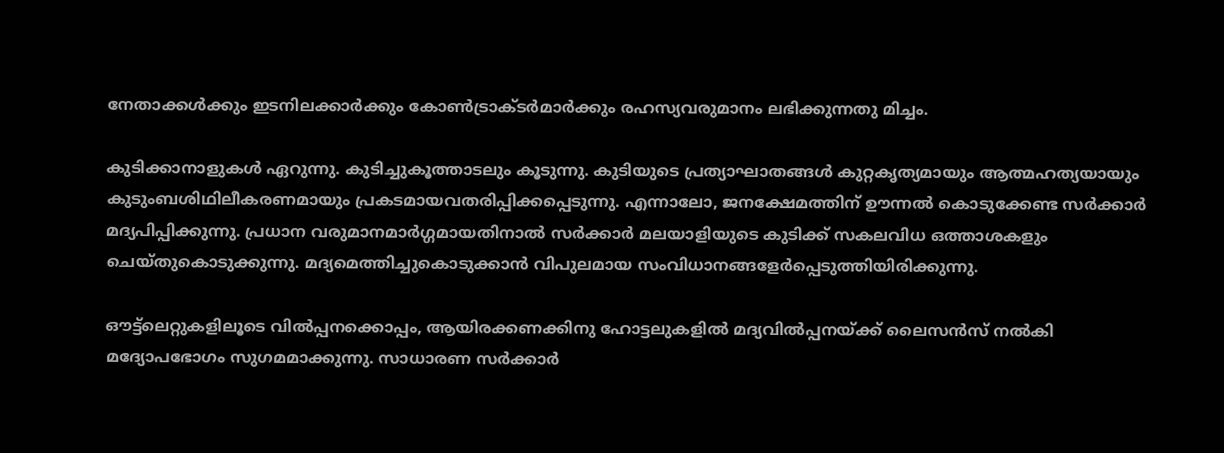നേതാക്കള്‍ക്കും ഇടനിലക്കാര്‍ക്കും കോണ്‍ട്രാക്ടര്‍മാര്‍ക്കും രഹസ്യവരുമാനം ലഭിക്കുന്നതു മിച്ചം.

കുടിക്കാനാളുകള്‍ ഏറുന്നു. കുടിച്ചുകൂത്താടലും കൂടുന്നു. കുടിയുടെ പ്രത്യാഘാതങ്ങള്‍ കുറ്റകൃത്യമായും ആത്മഹത്യയായും കുടുംബശിഥിലീകരണമായും പ്രകടമായവതരിപ്പിക്കപ്പെടുന്നു. എന്നാലോ, ജനക്ഷേമത്തിന് ഊന്നല്‍ കൊടുക്കേണ്ട സര്‍ക്കാര്‍ മദ്യപിപ്പിക്കുന്നു. പ്രധാന വരുമാനമാര്‍ഗ്ഗമായതിനാല്‍ സര്‍ക്കാര്‍ മലയാളിയുടെ കുടിക്ക് സകലവിധ ഒത്താശകളും ചെയ്തുകൊടുക്കുന്നു. മദ്യമെത്തിച്ചുകൊടുക്കാന്‍ വിപുലമായ സംവിധാനങ്ങളേര്‍പ്പെടുത്തിയിരിക്കുന്നു.

ഔട്ട്‌ലെറ്റുകളിലൂടെ വില്‍പ്പനക്കൊപ്പം, ആയിരക്കണക്കിനു ഹോട്ടലുകളില്‍ മദ്യവില്‍പ്പനയ്ക്ക് ലൈസന്‍സ് നല്‍കി മദ്യോപഭോഗം സുഗമമാക്കുന്നു. സാധാരണ സര്‍ക്കാര്‍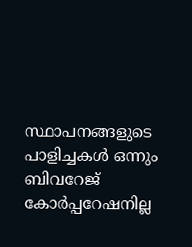സ്ഥാപനങ്ങളുടെ പാളിച്ചകള്‍ ഒന്നും ബിവറേജ് കോര്‍പ്പറേഷനില്ല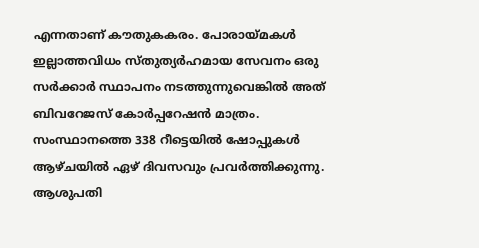എന്നതാണ് കൗതുകകരം. പോരായ്മകള്‍ ഇല്ലാത്തവിധം സ്തുത്യര്‍ഹമായ സേവനം ഒരു സര്‍ക്കാര്‍ സ്ഥാപനം നടത്തുന്നുവെങ്കില്‍ അത് ബിവറേജസ് കോര്‍പ്പറേഷന്‍ മാത്രം. സംസ്ഥാനത്തെ 338 റീട്ടെയില്‍ ഷോപ്പുകള്‍ ആഴ്ചയില്‍ ഏഴ് ദിവസവും പ്രവര്‍ത്തിക്കുന്നു. ആശുപതി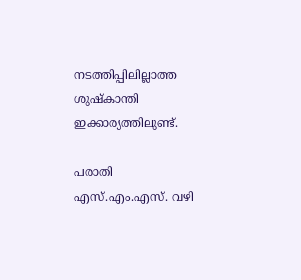നടത്തിപ്പിലില്ലാത്ത ശുഷ്‌കാന്തി ഇക്കാര്യത്തിലുണ്ട്.

പരാതി എസ്.എം.എസ്. വഴി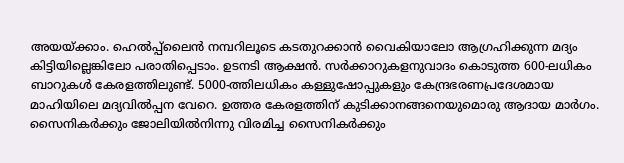അയയ്ക്കാം. ഹെല്‍പ്പ്‌ലൈന്‍ നമ്പറിലൂടെ കടതുറക്കാന്‍ വൈകിയാലോ ആഗ്രഹിക്കുന്ന മദ്യം കിട്ടിയില്ലെങ്കിലോ പരാതിപ്പെടാം. ഉടനടി ആക്ഷന്‍. സര്‍ക്കാറുകളനുവാദം കൊടുത്ത 600-ലധികം ബാറുകള്‍ കേരളത്തിലുണ്ട്. 5000-ത്തിലധികം കള്ളുഷോപ്പുകളും കേന്ദ്രഭരണപ്രദേശമായ മാഹിയിലെ മദ്യവില്‍പ്പന വേറെ. ഉത്തര കേരളത്തിന് കുടിക്കാനങ്ങനെയുമൊരു ആദായ മാര്‍ഗം. സൈനികര്‍ക്കും ജോലിയില്‍നിന്നു വിരമിച്ച സൈനികര്‍ക്കും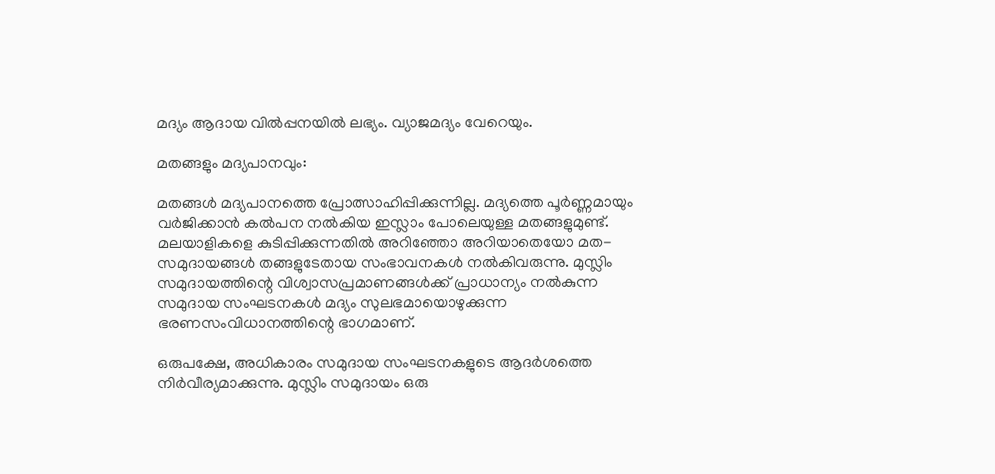മദ്യം ആദായ വില്‍പ്പനയില്‍ ലഭ്യം. വ്യാജമദ്യം വേറെയും.

മതങ്ങളും മദ്യപാനവും:

മതങ്ങള്‍ മദ്യപാനത്തെ പ്രോത്സാഹിപ്പിക്കുന്നില്ല. മദ്യത്തെ പൂര്‍ണ്ണമായും വര്‍ജിക്കാന്‍ കല്‍പന നല്‍കിയ ഇസ്ലാം പോലെയുള്ള മതങ്ങളുമുണ്ട്. മലയാളികളെ കുടിപ്പിക്കുന്നതില്‍ അറിഞ്ഞോ അറിയാതെയോ മത-സമുദായങ്ങള്‍ തങ്ങളുടേതായ സംഭാവനകള്‍ നല്‍കിവരുന്നു. മുസ്ലിം സമുദായത്തിന്റെ വിശ്വാസപ്രമാണങ്ങള്‍ക്ക് പ്രാധാന്യം നല്‍കുന്ന സമുദായ സംഘടനകള്‍ മദ്യം സുലഭമായൊഴുക്കുന്ന ഭരണസംവിധാനത്തിന്റെ ഭാഗമാണ്.

ഒരുപക്ഷേ, അധികാരം സമുദായ സംഘടനകളുടെ ആദര്‍ശത്തെ നിര്‍വീര്യമാക്കുന്നു. മുസ്ലിം സമുദായം ഒരു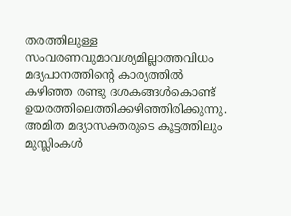തരത്തിലുള്ള സംവരണവുമാവശ്യമില്ലാത്തവിധം മദ്യപാനത്തിന്റെ കാര്യത്തില്‍ കഴിഞ്ഞ രണ്ടു ദശകങ്ങള്‍കൊണ്ട് ഉയരത്തിലെത്തിക്കഴിഞ്ഞിരിക്കുന്നു. അമിത മദ്യാസക്തരുടെ കൂട്ടത്തിലും മുസ്ലിംകള്‍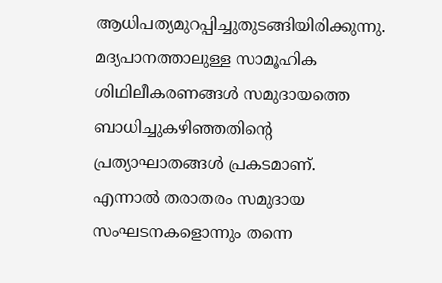ആധിപത്യമുറപ്പിച്ചുതുടങ്ങിയിരിക്കുന്നു. മദ്യപാനത്താലുള്ള സാമൂഹിക ശിഥിലീകരണങ്ങള്‍ സമുദായത്തെ ബാധിച്ചുകഴിഞ്ഞതിന്റെ പ്രത്യാഘാതങ്ങള്‍ പ്രകടമാണ്.
എന്നാല്‍ തരാതരം സമുദായ സംഘടനകളൊന്നും തന്നെ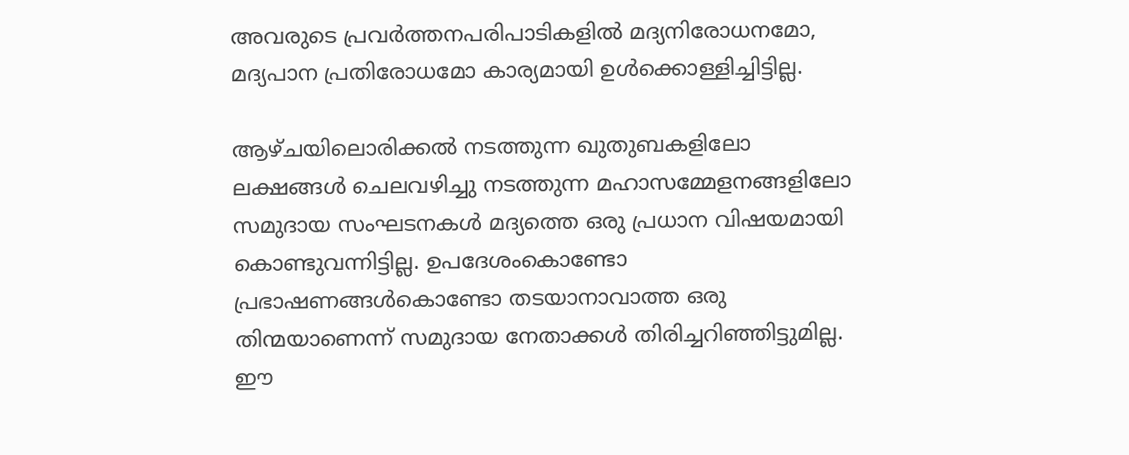അവരുടെ പ്രവര്‍ത്തനപരിപാടികളില്‍ മദ്യനിരോധനമോ, മദ്യപാന പ്രതിരോധമോ കാര്യമായി ഉള്‍ക്കൊള്ളിച്ചിട്ടില്ല.

ആഴ്ചയിലൊരിക്കല്‍ നടത്തുന്ന ഖുതുബകളിലോ ലക്ഷങ്ങള്‍ ചെലവഴിച്ചു നടത്തുന്ന മഹാസമ്മേളനങ്ങളിലോ സമുദായ സംഘടനകള്‍ മദ്യത്തെ ഒരു പ്രധാന വിഷയമായി കൊണ്ടുവന്നിട്ടില്ല. ഉപദേശംകൊണ്ടോ പ്രഭാഷണങ്ങള്‍കൊണ്ടോ തടയാനാവാത്ത ഒരു തിന്മയാണെന്ന് സമുദായ നേതാക്കള്‍ തിരിച്ചറിഞ്ഞിട്ടുമില്ല. ഈ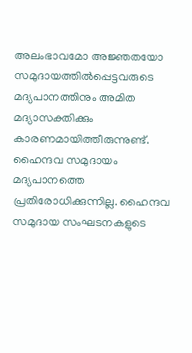അലംഭാവമോ അജ്ഞതയോ സമുദായത്തില്‍പ്പെട്ടവരുടെ മദ്യപാനത്തിനും അമിത മദ്യാസക്തിക്കും കാരണമായിത്തീരുന്നുണ്ട്.
ഹൈന്ദവ സമുദായം മദ്യപാനത്തെ പ്രതിരോധിക്കുന്നില്ല. ഹൈന്ദവ സമുദായ സംഘടനകളുടെ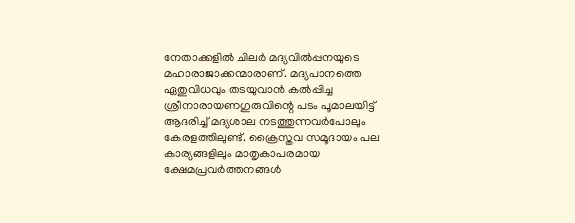നേതാക്കളില്‍ ചിലര്‍ മദ്യവില്‍പ്പനയുടെ മഹാരാജാക്കന്മാരാണ്. മദ്യപാനത്തെ ഏതുവിധവും തടയുവാന്‍ കല്‍പ്പിച്ച ശ്രീനാരായണഗുരുവിന്റെ പടം പൂമാലയിട്ട് ആദരിച്ച് മദ്യശാല നടത്തുന്നവര്‍പോലും കേരളത്തിലുണ്ട്. ക്രൈസ്തവ സമൂദായം പല കാര്യങ്ങളിലും മാതൃകാപരമായ ക്ഷേമപ്രവര്‍ത്തനങ്ങള്‍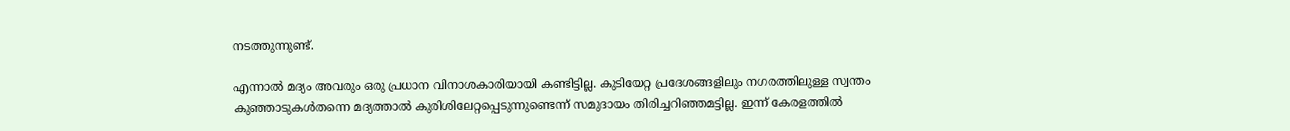നടത്തുന്നുണ്ട്.

എന്നാല്‍ മദ്യം അവരും ഒരു പ്രധാന വിനാശകാരിയായി കണ്ടിട്ടില്ല. കുടിയേറ്റ പ്രദേശങ്ങളിലും നഗരത്തിലുള്ള സ്വന്തം കുഞ്ഞാടുകള്‍തന്നെ മദ്യത്താല്‍ കുരിശിലേറ്റപ്പെടുന്നുണ്ടെന്ന് സമുദായം തിരിച്ചറിഞ്ഞമട്ടില്ല. ഇന്ന് കേരളത്തില്‍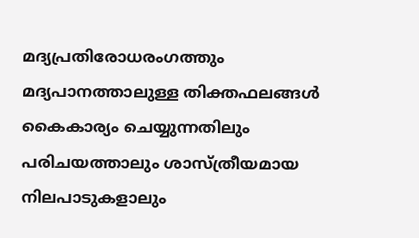മദ്യപ്രതിരോധരംഗത്തും മദ്യപാനത്താലുള്ള തിക്തഫലങ്ങള്‍ കൈകാര്യം ചെയ്യുന്നതിലും പരിചയത്താലും ശാസ്ത്രീയമായ നിലപാടുകളാലും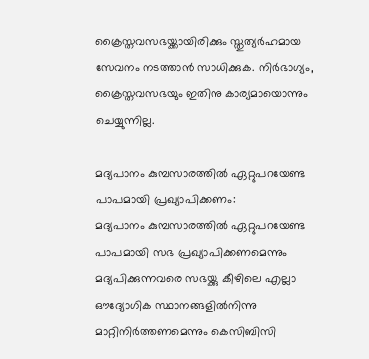ക്രൈസ്തവസഭയ്ക്കായിരിക്കും സ്തുത്യര്‍ഹമായ സേവനം നടത്താന്‍ സാധിക്കുക. നിര്‍ഭാഗ്യം, ക്രൈസ്തവസഭയും ഇതിനു കാര്യമായൊന്നും ചെയ്യുന്നില്ല.

മദ്യപാനം കുമ്പസാരത്തില്‍ ഏറ്റുപറയേണ്ട പാപമായി പ്രഖ്യാപിക്കണം:
മദ്യപാനം കുമ്പസാരത്തില്‍ ഏറ്റുപറയേണ്ട പാപമായി സഭ പ്രഖ്യാപിക്കണമെന്നും മദ്യപിക്കുന്നവരെ സഭയ്ക്കു കീഴിലെ എല്ലാ ഔദ്യോഗിക സ്ഥാനങ്ങളില്‍നിന്നു മാറ്റിനിര്‍ത്തണമെന്നും കെസിബിസി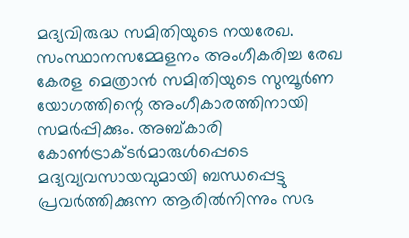മദ്യവിരുദ്ധ സമിതിയുടെ നയരേഖ. സംസ്ഥാനസമ്മേളനം അംഗീകരിച്ച രേഖ കേരള മെത്രാന്‍ സമിതിയുടെ സുമ്പൂര്‍ണ യോഗത്തിന്റെ അംഗീകാരത്തിനായി സമര്‍പ്പിക്കും. അബ്കാരി കോണ്‍ട്രാക്ടര്‍മാരുള്‍പ്പെടെ മദ്യവ്യവസായവുമായി ബന്ധപ്പെട്ടു പ്രവര്‍ത്തിക്കുന്ന ആരില്‍നിന്നും സഭ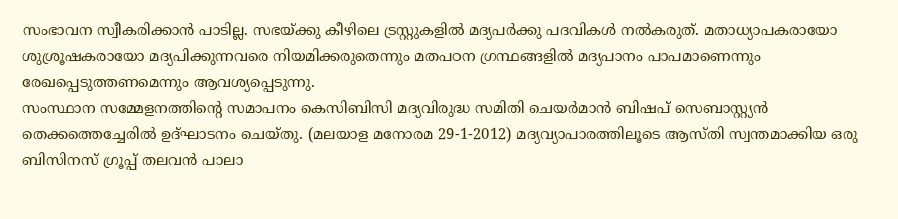സംഭാവന സ്വീകരിക്കാന്‍ പാടില്ല. സഭയ്ക്കു കീഴിലെ ട്രസ്റ്റുകളില്‍ മദ്യപര്‍ക്കു പദവികള്‍ നല്‍കരുത്. മതാധ്യാപകരായോ ശുശ്രൂഷകരായോ മദ്യപിക്കുന്നവരെ നിയമിക്കരുതെന്നും മതപഠന ഗ്രന്ഥങ്ങളില്‍ മദ്യപാനം പാപമാണെന്നും രേഖപ്പെടുത്തണമെന്നും ആവശ്യപ്പെടുന്നു.
സംസ്ഥാന സമ്മേളനത്തിന്റെ സമാപനം കെസിബിസി മദ്യവിരുദ്ധ സമിതി ചെയര്‍മാന്‍ ബിഷപ് സെബാസ്റ്റ്യന്‍ തെക്കത്തെച്ചേരില്‍ ഉദ്ഘാടനം ചെയ്തു. (മലയാള മനോരമ 29-1-2012) മദ്യവ്യാപാരത്തിലൂടെ ആസ്തി സ്വന്തമാക്കിയ ഒരു ബിസിനസ് ഗ്രൂപ്പ് തലവന്‍ പാലാ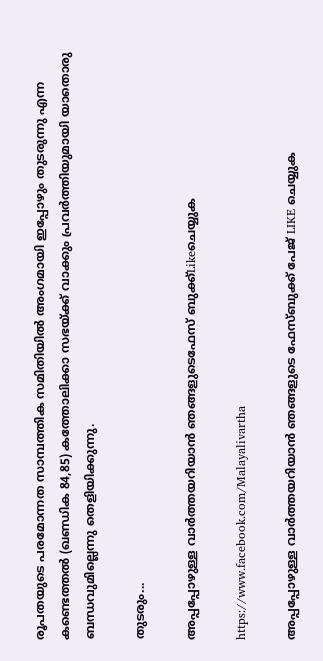രൂപതയുടെ പരമോന്നത സാമ്പത്തിക സമിതിയില്‍ അംഗമായി ഇപ്പോഴും തുടരുന്നു എന്ന കണ്ടെത്തല്‍ (ഖണ്ഡിക 84,85) കത്തോലിക്കാ സഭയ്ക്ക് വാക്കും പ്രവര്‍ത്തിയുമായി യാതൊരു ബന്ധവുമില്ലെന്നു തെളിയിക്കുന്നു.

തുടരും...

അപ്പപ്പോഴുള്ള വാര്‍ത്തയറിയാന്‍ ഞങ്ങളുടെഫേസ്‌ ബുക്ക്‌Likeചെയ്യുക

https://www.facebook.com/Malayalivartha

അപ്പപ്പോഴുള്ള വാര്‍ത്തയറിയാന്‍ ഞങ്ങളുടെ ഫേസ്‌ബുക്ക്‌ പേജ് LIKE ചെയ്യുക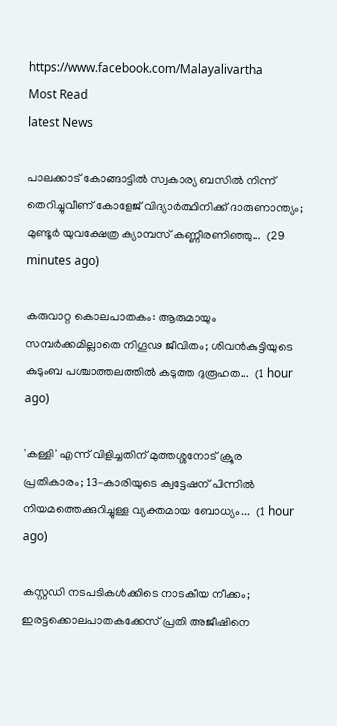https://www.facebook.com/Malayalivartha
Most Read
latest News

പാലക്കാട് കോങ്ങാട്ടിൽ സ്വകാര്യ ബസിൽ നിന്ന് തെറിച്ചുവീണ് കോളേജ് വിദ്യാർത്ഥിനിക്ക് ദാരുണാന്ത്യം; മുണ്ടൂർ യുവക്ഷേത്ര ക്യാമ്പസ് കണ്ണീരണിഞ്ഞു...  (29 minutes ago)

കരുവാറ്റ കൊലപാതകം: ആരുമായും സമ്പർക്കമില്ലാതെ നിഗൂഢ ജീവിതം; ശിവൻകുട്ടിയുടെ കുടുംബ പശ്ചാത്തലത്തിൽ കടുത്ത ദുരൂഹത...  (1 hour ago)

'കള്ളി' എന്ന് വിളിച്ചതിന് മുത്തശ്ശനോട് ക്രൂര പ്രതികാരം; 13-കാരിയുടെ ക്വട്ടേഷന് പിന്നിൽ നിയമത്തെക്കുറിച്ചുള്ള വ്യക്തമായ ബോധ്യം...  (1 hour ago)

കസ്റ്റഡി നടപടികൾക്കിടെ നാടകീയ നീക്കം; ഇരട്ടക്കൊലപാതകക്കേസ് പ്രതി അജീഷിനെ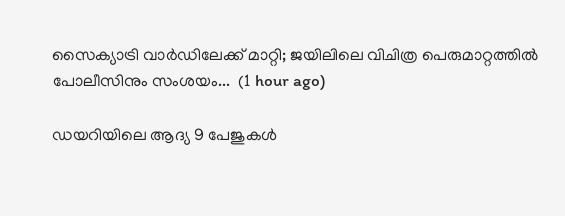സൈക്യാട്രി വാർഡിലേക്ക് മാറ്റി; ജയിലിലെ വിചിത്ര പെരുമാറ്റത്തിൽ പോലീസിനും സംശയം...  (1 hour ago)

ഡയറിയിലെ ആദ്യ 9 പേജുകൾ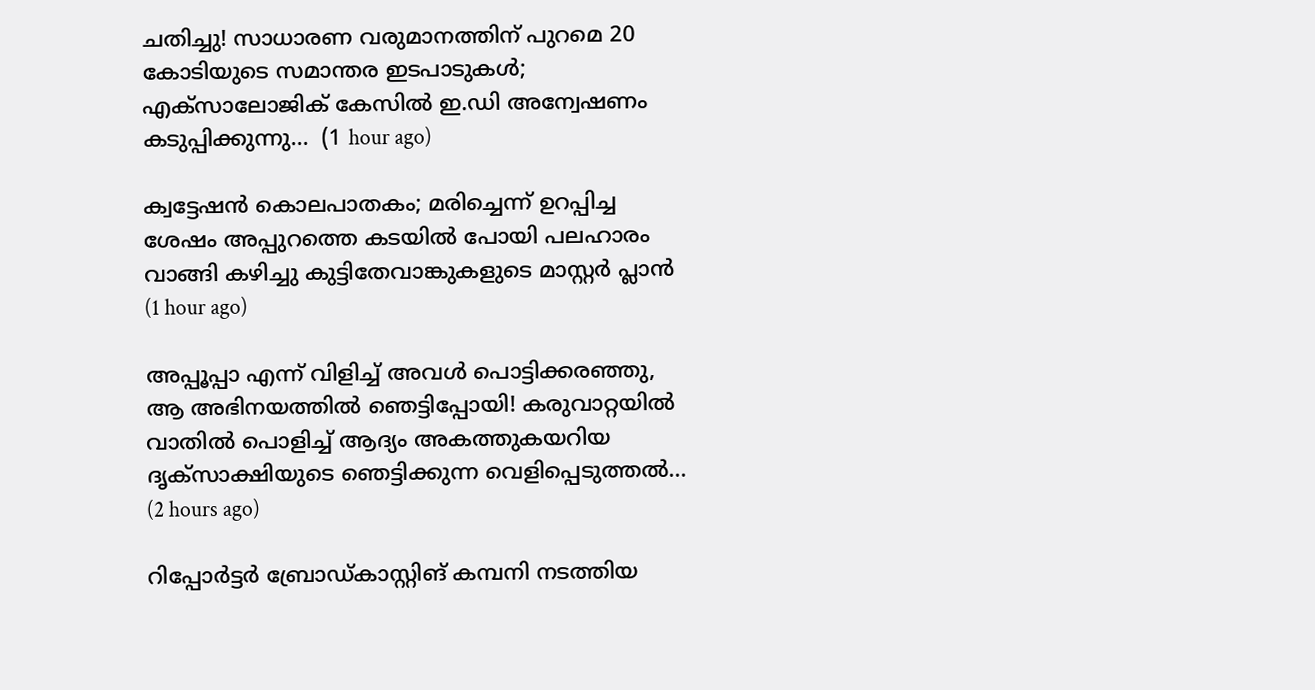ചതിച്ചു! സാധാരണ വരുമാനത്തിന് പുറമെ 20 കോടിയുടെ സമാന്തര ഇടപാടുകൾ; എക്സാലോജിക് കേസിൽ ഇ.ഡി അന്വേഷണം കടുപ്പിക്കുന്നു...  (1 hour ago)

ക്വട്ടേഷൻ കൊലപാതകം; മരിച്ചെന്ന് ഉറപ്പിച്ച ശേഷം അപ്പുറത്തെ കടയിൽ പോയി പലഹാരം വാങ്ങി കഴിച്ചു കുട്ടിതേവാങ്കുകളുടെ മാസ്റ്റർ പ്ലാൻ  (1 hour ago)

അപ്പൂപ്പാ എന്ന് വിളിച്ച് അവൾ പൊട്ടിക്കരഞ്ഞു, ആ അഭിനയത്തിൽ ഞെട്ടിപ്പോയി! കരുവാറ്റയിൽ വാതിൽ പൊളിച്ച് ആദ്യം അകത്തുകയറിയ ദൃക്‌സാക്ഷിയുടെ ഞെട്ടിക്കുന്ന വെളിപ്പെടുത്തൽ...  (2 hours ago)

റിപ്പോർട്ടർ ബ്രോ‍ഡ്കാസ്റ്റിങ് കമ്പനി നടത്തിയ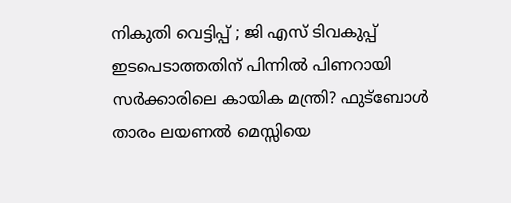നികുതി വെട്ടിപ്പ് ; ജി എസ് ടിവകുപ്പ് ഇടപെടാത്തതിന് പിന്നിൽ പിണറായി സർക്കാരിലെ കായിക മന്ത്രി? ഫുട്ബോൾ താരം ലയണൽ മെസ്സിയെ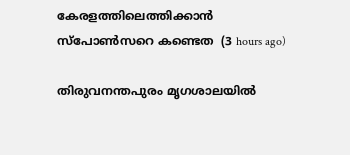കേരളത്തിലെത്തിക്കാൻ സ്പോൺസറെ കണ്ടെത  (3 hours ago)

തിരുവനന്തപുരം മൃഗശാലയിൽ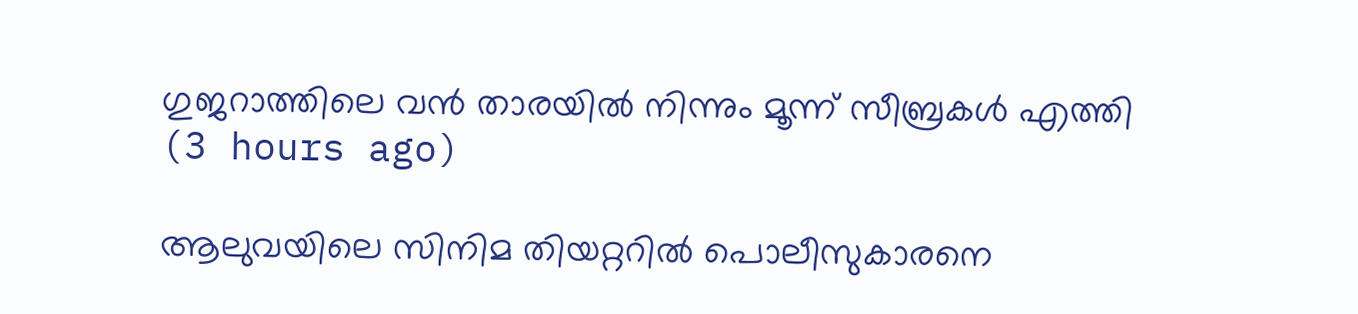ഗുജറാത്തിലെ വൻ താരയിൽ നിന്നും മൂന്ന് സീബ്രകൾ എത്തി  (3 hours ago)

ആലുവയിലെ സിനിമ തിയറ്ററിൽ പൊലീസുകാരനെ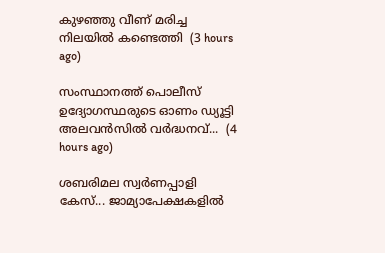കുഴഞ്ഞു വീണ് മരിച്ച നിലയിൽ കണ്ടെത്തി  (3 hours ago)

സംസ്ഥാനത്ത് പൊലീസ് ഉദ്യോഗസ്ഥരുടെ ഓണം ഡ്യൂട്ടി അലവൻസിൽ വർദ്ധനവ്...  (4 hours ago)

ശബരിമല സ്വർണപ്പാളി കേസ്... ജാമ്യാപേക്ഷകളിൽ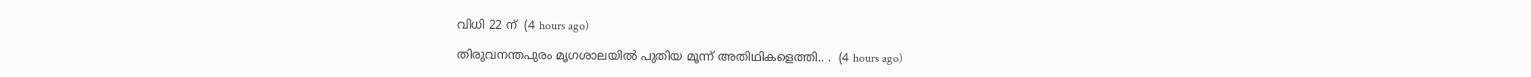വിധി 22 ന്  (4 hours ago)

തിരുവനന്തപുരം മൃഗശാലയിൽ പുതിയ മൂന്ന് അതിഥികളെത്തി.. .  (4 hours ago)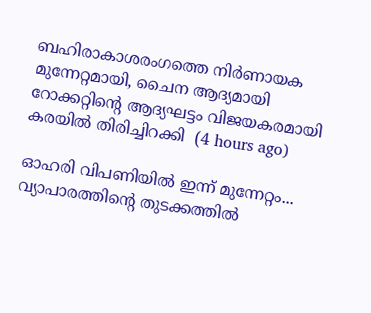ബഹിരാകാശരംഗത്തെ നിർണായക മുന്നേറ്റമായി, ചൈന ആദ്യമായി റോക്കറ്റിന്റെ ആദ്യഘട്ടം വിജയകരമായി കരയിൽ തിരിച്ചിറക്കി  (4 hours ago)

ഓഹരി വിപണിയില്‍ ഇന്ന് മുന്നേറ്റം... വ്യാപാരത്തിന്റെ തുടക്കത്തില്‍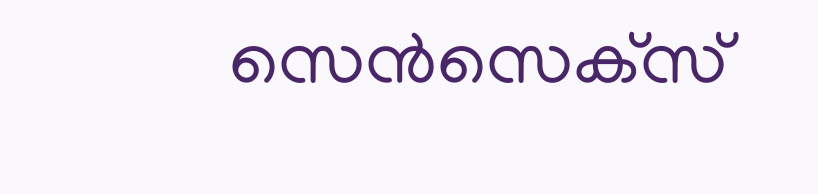സെന്‍സെക്‌സ്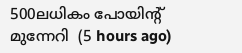500ലധികം പോയിന്റ് മുന്നേറി‌  (5 hours ago)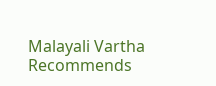Malayali Vartha Recommends